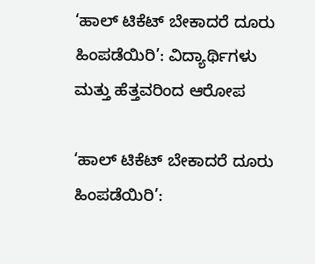‘ಹಾಲ್ ಟಿಕೆಟ್ ಬೇಕಾದರೆ ದೂರು ಹಿಂಪಡೆಯಿರಿ’: ವಿದ್ಯಾರ್ಥಿಗಳು ಮತ್ತು ಹೆತ್ತವರಿಂದ ಆರೋಪ

‘ಹಾಲ್ ಟಿಕೆಟ್ ಬೇಕಾದರೆ ದೂರು ಹಿಂಪಡೆಯಿರಿ’: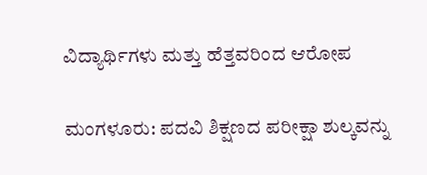ವಿದ್ಯಾರ್ಥಿಗಳು ಮತ್ತು ಹೆತ್ತವರಿಂದ ಆರೋಪ

ಮಂಗಳೂರು: ಪದವಿ ಶಿಕ್ಷಣದ ಪರೀಕ್ಷಾ ಶುಲ್ಕವನ್ನು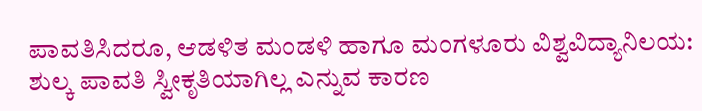ಪಾವತಿಸಿದರೂ, ಆಡಳಿತ ಮಂಡಳಿ ಹಾಗೂ ಮಂಗಳೂರು ವಿಶ್ವವಿದ್ಯಾನಿಲಯ: ಶುಲ್ಕ ಪಾವತಿ ಸ್ವೀಕೃತಿಯಾಗಿಲ್ಲ ಎನ್ನುವ ಕಾರಣ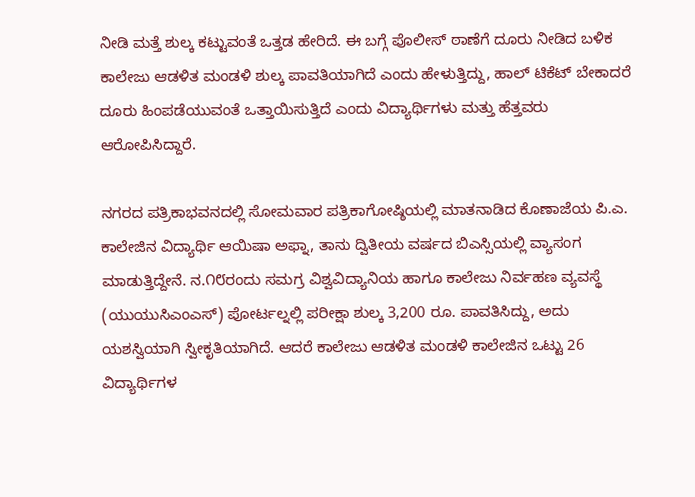ನೀಡಿ ಮತ್ತೆ ಶುಲ್ಕ ಕಟ್ಟುವಂತೆ ಒತ್ತಡ ಹೇರಿದೆ. ಈ ಬಗ್ಗೆ ಪೊಲೀಸ್ ಠಾಣೆಗೆ ದೂರು ನೀಡಿದ ಬಳಿಕ ಕಾಲೇಜು ಆಡಳಿತ ಮಂಡಳಿ ಶುಲ್ಕ ಪಾವತಿಯಾಗಿದೆ ಎಂದು ಹೇಳುತ್ತಿದ್ದು, ಹಾಲ್ ಟಿಕೆಟ್ ಬೇಕಾದರೆ ದೂರು ಹಿಂಪಡೆಯುವಂತೆ ಒತ್ತಾಯಿಸುತ್ತಿದೆ ಎಂದು ವಿದ್ಯಾರ್ಥಿಗಳು ಮತ್ತು ಹೆತ್ತವರು ಆರೋಪಿಸಿದ್ದಾರೆ.

ನಗರದ ಪತ್ರಿಕಾಭವನದಲ್ಲಿ ಸೋಮವಾರ ಪತ್ರಿಕಾಗೋಷ್ಠಿಯಲ್ಲಿ ಮಾತನಾಡಿದ ಕೊಣಾಜೆಯ ಪಿ.ಎ. ಕಾಲೇಜಿನ ವಿದ್ಯಾರ್ಥಿ ಆಯಿಷಾ ಅಫ್ನಾ, ತಾನು ದ್ವಿತೀಯ ವರ್ಷದ ಬಿಎಸ್ಸಿಯಲ್ಲಿ ವ್ಯಾಸಂಗ ಮಾಡುತ್ತಿದ್ದೇನೆ. ನ.೧೮ರಂದು ಸಮಗ್ರ ವಿಶ್ವವಿದ್ಯಾನಿಯ ಹಾಗೂ ಕಾಲೇಜು ನಿರ್ವಹಣ ವ್ಯವಸ್ಥೆ (ಯುಯುಸಿಎಂಎಸ್) ಪೋರ್ಟಲ್ನಲ್ಲಿ ಪರೀಕ್ಷಾ ಶುಲ್ಕ 3,200 ರೂ. ಪಾವತಿಸಿದ್ದು, ಅದು ಯಶಸ್ವಿಯಾಗಿ ಸ್ವೀಕೃತಿಯಾಗಿದೆ. ಆದರೆ ಕಾಲೇಜು ಆಡಳಿತ ಮಂಡಳಿ ಕಾಲೇಜಿನ ಒಟ್ಟು 26 ವಿದ್ಯಾರ್ಥಿಗಳ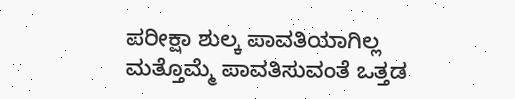ಪರೀಕ್ಷಾ ಶುಲ್ಕ ಪಾವತಿಯಾಗಿಲ್ಲ ಮತ್ತೊಮ್ಮೆ ಪಾವತಿಸುವಂತೆ ಒತ್ತಡ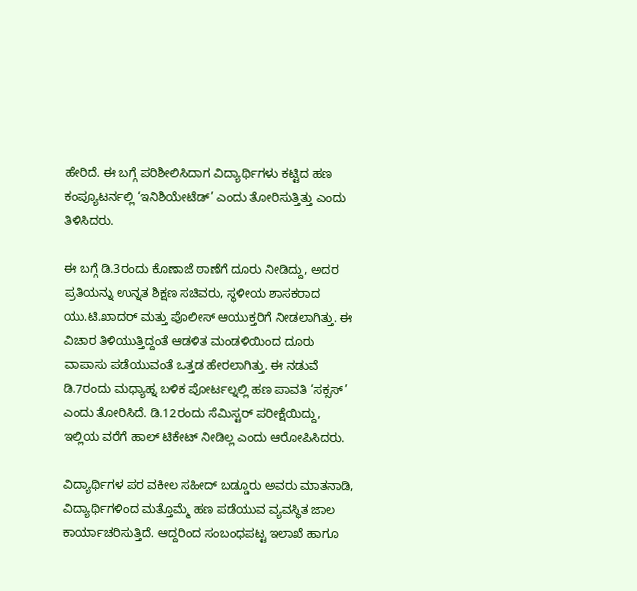ಹೇರಿದೆ. ಈ ಬಗ್ಗೆ ಪರಿಶೀಲಿಸಿದಾಗ ವಿದ್ಯಾರ್ಥಿಗಳು ಕಟ್ಟಿದ ಹಣ ಕಂಪ್ಯೂಟರ್ನಲ್ಲಿ ‘ಇನಿಶಿಯೇಟೆಡ್’ ಎಂದು ತೋರಿಸುತ್ತಿತ್ತು ಎಂದು ತಿಳಿಸಿದರು.

ಈ ಬಗ್ಗೆ ಡಿ.3ರಂದು ಕೊಣಾಜೆ ಠಾಣೆಗೆ ದೂರು ನೀಡಿದ್ದು, ಅದರ ಪ್ರತಿಯನ್ನು ಉನ್ನತ ಶಿಕ್ಷಣ ಸಚಿವರು, ಸ್ಥಳೀಯ ಶಾಸಕರಾದ ಯು.ಟಿ.ಖಾದರ್ ಮತ್ತು ಪೊಲೀಸ್ ಆಯುಕ್ತರಿಗೆ ನೀಡಲಾಗಿತ್ತು. ಈ ವಿಚಾರ ತಿಳಿಯುತ್ತಿದ್ದಂತೆ ಆಡಳಿತ ಮಂಡಳಿಯಿಂದ ದೂರು ವಾಪಾಸು ಪಡೆಯುವಂತೆ ಒತ್ತಡ ಹೇರಲಾಗಿತ್ತು. ಈ ನಡುವೆ ಡಿ.7ರಂದು ಮಧ್ಯಾಹ್ನ ಬಳಿಕ ಪೋರ್ಟಲ್ನಲ್ಲಿ ಹಣ ಪಾವತಿ ‘ಸಕ್ಸಸ್’ ಎಂದು ತೋರಿಸಿದೆ. ಡಿ.12ರಂದು ಸೆಮಿಸ್ಟರ್ ಪರೀಕ್ಷೆಯಿದ್ದು, ಇಲ್ಲಿಯ ವರೆಗೆ ಹಾಲ್ ಟಿಕೇಟ್ ನೀಡಿಲ್ಲ ಎಂದು ಆರೋಪಿಸಿದರು.

ವಿದ್ಯಾರ್ಥಿಗಳ ಪರ ವಕೀಲ ಸಹೀದ್ ಬಡ್ಡೂರು ಅವರು ಮಾತನಾಡಿ, ವಿದ್ಯಾರ್ಥಿಗಳಿಂದ ಮತ್ತೊಮ್ಮೆ ಹಣ ಪಡೆಯುವ ವ್ಯವಸ್ಥಿತ ಜಾಲ ಕಾರ್ಯಾಚರಿಸುತ್ತಿದೆ. ಆದ್ದರಿಂದ ಸಂಬಂಧಪಟ್ಟ ಇಲಾಖೆ ಹಾಗೂ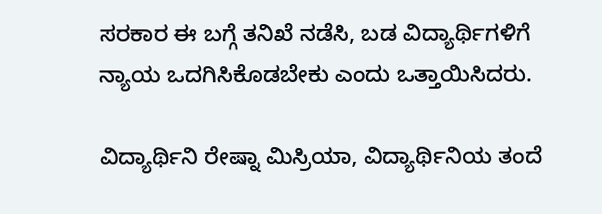ಸರಕಾರ ಈ ಬಗ್ಗೆ ತನಿಖೆ ನಡೆಸಿ, ಬಡ ವಿದ್ಯಾರ್ಥಿಗಳಿಗೆ ನ್ಯಾಯ ಒದಗಿಸಿಕೊಡಬೇಕು ಎಂದು ಒತ್ತಾಯಿಸಿದರು.

ವಿದ್ಯಾರ್ಥಿನಿ ರೇಷ್ನಾ ಮಿಸ್ರಿಯಾ, ವಿದ್ಯಾರ್ಥಿನಿಯ ತಂದೆ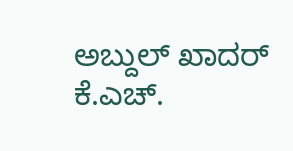ಅಬ್ದುಲ್ ಖಾದರ್ ಕೆ.ಎಚ್.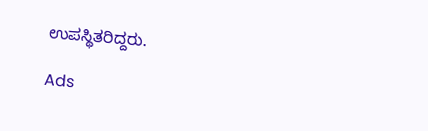ಉಪಸ್ಥಿತರಿದ್ದರು.

Ads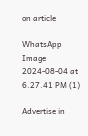on article

WhatsApp Image 2024-08-04 at 6.27.41 PM (1)

Advertise in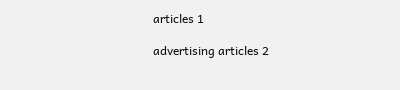articles 1

advertising articles 2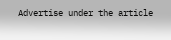Advertise under the article